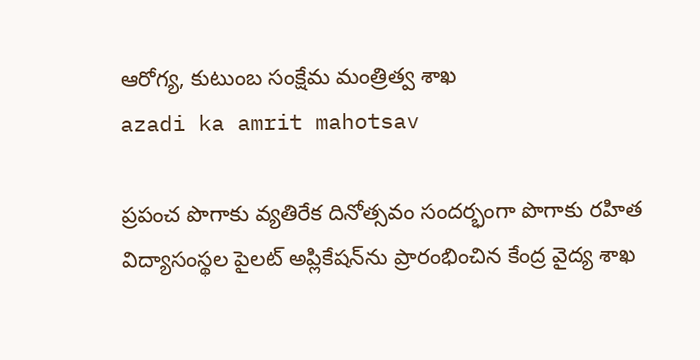ఆరోగ్య, కుటుంబ సంక్షేమ‌ మంత్రిత్వ శాఖ
azadi ka amrit mahotsav

ప్రపంచ పొగాకు వ్యతిరేక దినోత్సవం సందర్భంగా పొగాకు రహిత విద్యాసంస్థల పైలట్ అప్లికేషన్‌ను ప్రారంభించిన కేంద్ర వైద్య శాఖ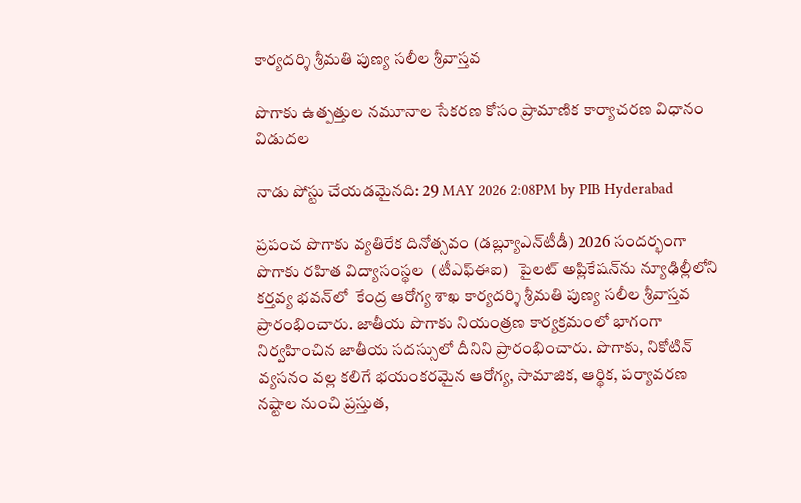కార్యదర్శి శ్రీమతి పుణ్య సలీల శ్రీవాస్తవ

పొగాకు ఉత్పత్తుల నమూనాల సేకరణ కోసం ప్రామాణిక కార్యాచరణ విధానం విడుదల

నాడు పోస్టు చేయడమైనది: 29 MAY 2026 2:08PM by PIB Hyderabad

ప్రపంచ పొగాకు వ్యతిరేక దినోత్సవం (డబ్ల్యూఎన్‌టీడీ) 2026 సందర్భంగా పొగాకు రహిత విద్యాసంస్థల  (టీఎఫ్ఈఐ)   పైలట్ అప్లికేషన్‌ను న్యూఢిల్లీలోని కర్తవ్య భవన్‌లో  కేంద్ర ఆరోగ్య శాఖ కార్యదర్శి శ్రీమతి పుణ్య సలీల శ్రీవాస్తవ ప్రారంభించారు. జాతీయ పొగాకు నియంత్రణ కార్యక్రమంలో భాగంగా నిర్వహించిన జాతీయ సదస్సులో దీనిని ప్రారంభించారు. పొగాకు, నికోటిన్ వ్యసనం వల్ల కలిగే భయంకరమైన ఆరోగ్య, సామాజిక, ఆర్థిక, పర్యావరణ నష్టాల నుంచి ప్రస్తుత,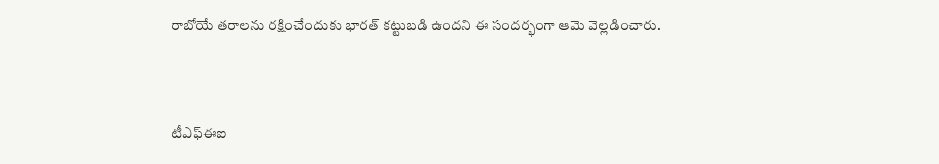రాబోయే తరాలను రక్షించేందుకు భారత్‌ కట్టుబడి ఉందని ఈ సందర్భంగా ఆమె వెల్లడించారు.



టీఎఫ్‌ఈఐ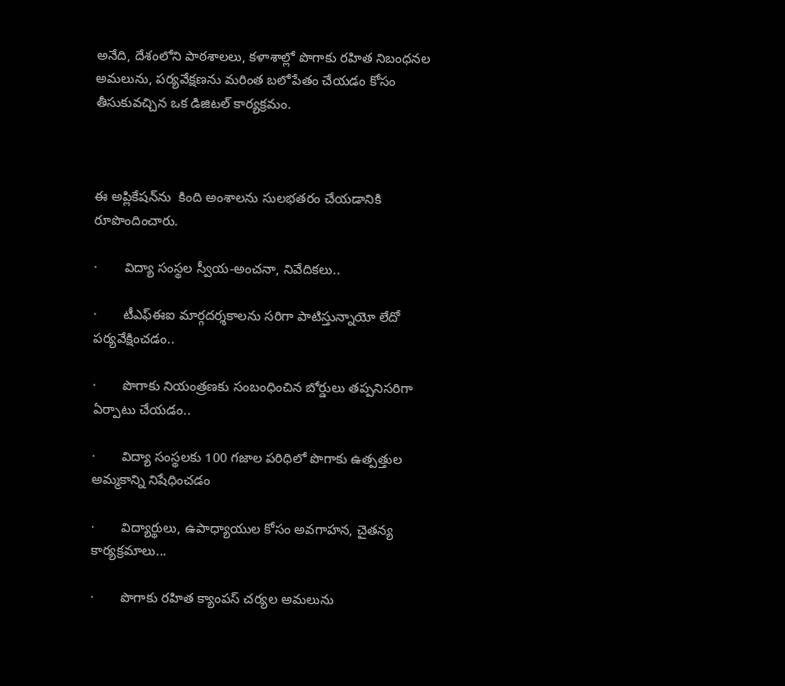అనేది, దేశంలోని పాఠశాలలు, కళాశాల్లో పొగాకు రహిత నిబంధనల అమలును, పర్యవేక్షణను మరింత బలోపేతం చేయడం కోసం తీసుకువచ్చిన ఒక డిజిటల్ కార్యక్రమం.



ఈ అప్లికేషన్‌ను  కింది అంశాలను సులభతరం చేయడానికి రూపొందించారు.

·       విద్యా సంస్థల స్వీయ-అంచనా, నివేదికలు..

·       టీఎఫ్‌ఈఐ మార్గదర్శకాలను సరిగా పాటిస్తున్నాయో లేదో పర్యవేక్షించడం..

·       పొగాకు నియంత్రణకు సంబంధించిన బోర్డులు తప్పనిసరిగా ఏర్పాటు చేయడం..

·       విద్యా సంస్థలకు 100 గజాల పరిధిలో పొగాకు ఉత్పత్తుల అమ్మకాన్ని నిషేధించడం

·       విద్యార్థులు, ఉపాధ్యాయుల కోసం అవగాహన, చైతన్య కార్యక్రమాలు...

·       పొగాకు రహిత క్యాంపస్ చర్యల అమలును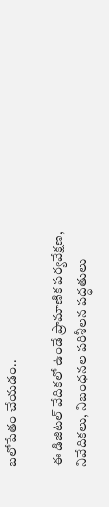బలోపేతం చేయడం..

ఈ డిజిటల్ వేదికలో ఉండే ప్రామాణిక పర్యవేక్షణ, నివేదికలు, నిబంధనల పరిశీలన పద్ధతులు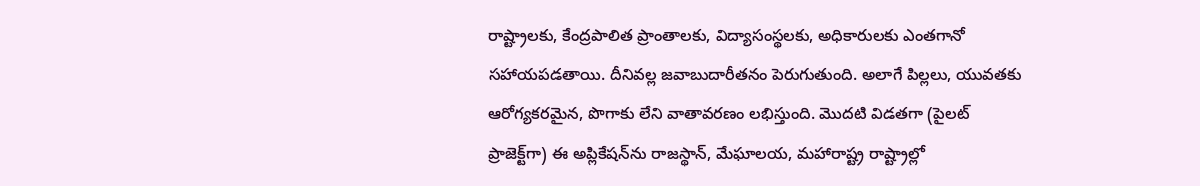రాష్ట్రాలకు, కేంద్రపాలిత ప్రాంతాలకు, విద్యాసంస్థలకు, అధికారులకు ఎంతగానో సహాయపడతాయి. దీనివల్ల జవాబుదారీతనం పెరుగుతుంది. అలాగే పిల్లలు, యువతకు ఆరోగ్యకరమైన, పొగాకు లేని వాతావరణం లభిస్తుంది. మొదటి విడతగా (పైలట్ ప్రాజెక్ట్‌గా) ఈ అప్లికేషన్‌ను రాజస్థాన్, మేఘాలయ, మహారాష్ట్ర రాష్ట్రాల్లో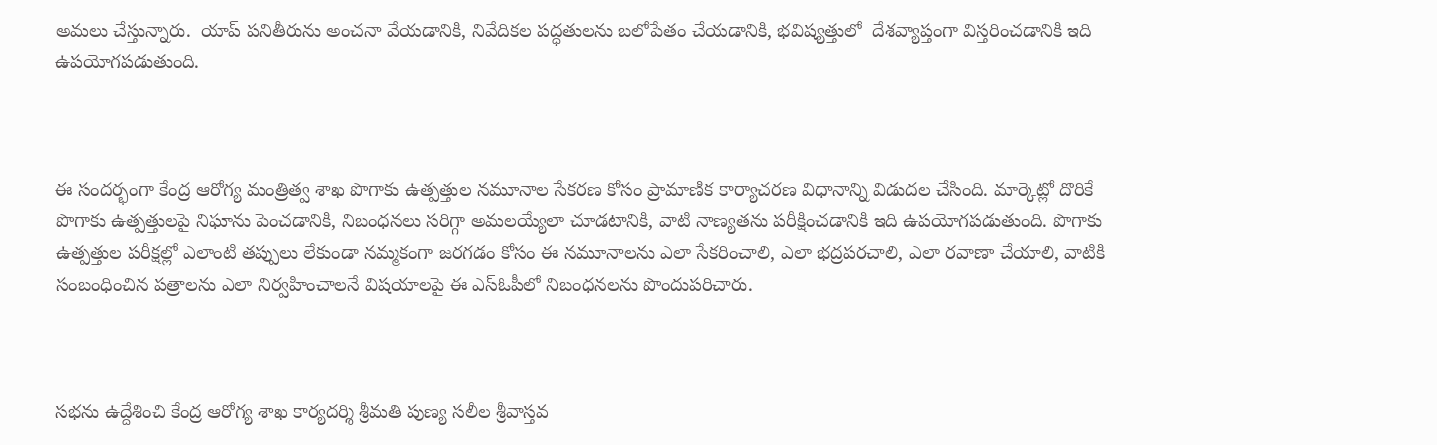అమలు చేస్తున్నారు.  యాప్ పనితీరును అంచనా వేయడానికి, నివేదికల పద్ధతులను బలోపేతం చేయడానికి, భవిష్యత్తులో  దేశవ్యాప్తంగా విస్తరించడానికి ఇది ఉపయోగపడుతుంది.



ఈ సందర్భంగా కేంద్ర ఆరోగ్య మంత్రిత్వ శాఖ పొగాకు ఉత్పత్తుల నమూనాల సేకరణ కోసం ప్రామాణిక కార్యాచరణ విధానాన్ని విడుదల చేసింది. మార్కెట్లో దొరికే పొగాకు ఉత్పత్తులపై నిఘాను పెంచడానికి, నిబంధనలు సరిగ్గా అమలయ్యేలా చూడటానికి, వాటి నాణ్యతను పరీక్షించడానికి ఇది ఉపయోగపడుతుంది. పొగాకు ఉత్పత్తుల పరీక్షల్లో ఎలాంటి తప్పులు లేకుండా నమ్మకంగా జరగడం కోసం ఈ నమూనాలను ఎలా సేకరించాలి, ఎలా భద్రపరచాలి, ఎలా రవాణా చేయాలి, వాటికి సంబంధించిన పత్రాలను ఎలా నిర్వహించాలనే విషయాలపై ఈ ఎస్‌ఓపీలో నిబంధనలను పొందుపరిచారు.



సభను ఉద్దేశించి కేంద్ర ఆరోగ్య శాఖ కార్యదర్శి శ్రీమతి పుణ్య సలీల శ్రీవాస్తవ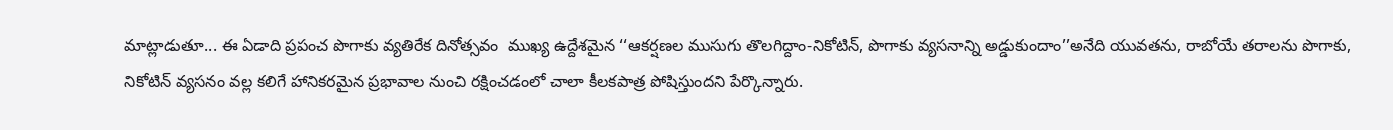మాట్లాడుతూ... ఈ ఏడాది ప్రపంచ పొగాకు వ్యతిరేక దినోత్సవం  ముఖ్య ఉద్దేశమైన ‘‘ఆకర్షణల ముసుగు తొలగిద్దాం-నికోటిన్, పొగాకు వ్యసనాన్ని అడ్డుకుందాం’’అనేది యువతను, రాబోయే తరాలను పొగాకు, నికోటిన్ వ్యసనం వల్ల కలిగే హానికరమైన ప్రభావాల నుంచి రక్షించడంలో చాలా కీలకపాత్ర పోషిస్తుందని పేర్కొన్నారు.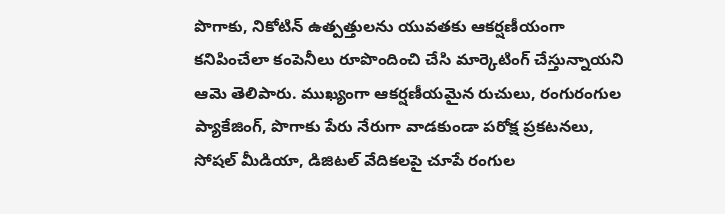పొగాకు, నికోటిన్ ఉత్పత్తులను యువతకు ఆకర్షణీయంగా కనిపించేలా కంపెనీలు రూపొందించి చేసి మార్కెటింగ్ చేస్తున్నాయని ఆమె తెలిపారు. ముఖ్యంగా ఆకర్షణీయమైన రుచులు, రంగురంగుల ప్యాకేజింగ్, పొగాకు పేరు నేరుగా వాడకుండా పరోక్ష ప్రకటనలు,  సోషల్ మీడియా, డిజిటల్ వేదికలపై చూపే రంగుల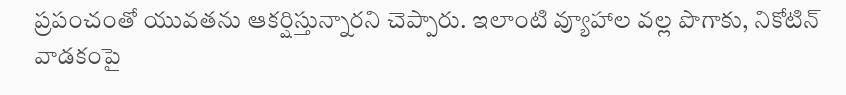ప్రపంచంతో యువతను ఆకర్షిస్తున్నారని చెప్పారు. ఇలాంటి వ్యూహాల వల్ల పొగాకు, నికోటిన్ వాడకంపై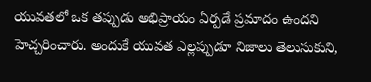యువతలో ఒక తప్పుడు అభిప్రాయం ఏర్పడే ప్రమాదం ఉందని హెచ్చరించారు. అందుకే యువత ఎల్లప్పుడూ నిజాలు తెలుసుకుని,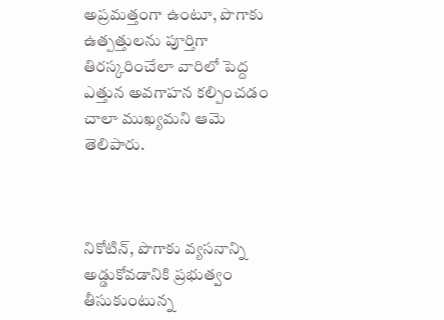అప్రమత్తంగా ఉంటూ, పొగాకు ఉత్పత్తులను పూర్తిగా తిరస్కరించేలా వారిలో పెద్ద ఎత్తున అవగాహన కల్పించడం చాలా ముఖ్యమని ఆమె తెలిపారు.



నికోటిన్, పొగాకు వ్యసనాన్ని అడ్డుకోవడానికి ప్రభుత్వం తీసుకుంటున్న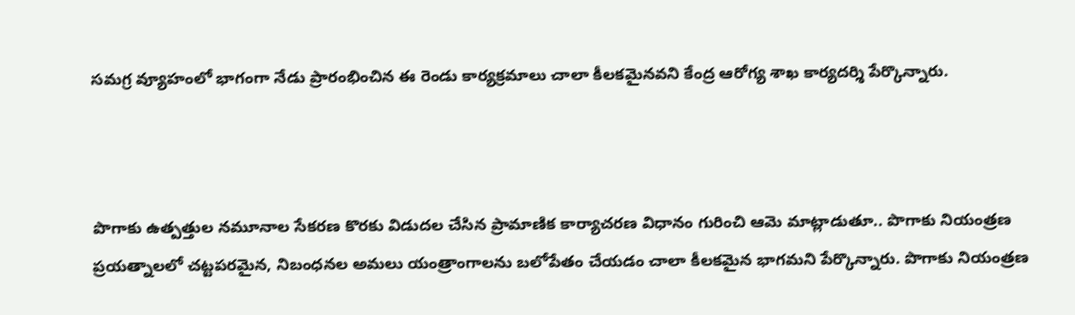సమగ్ర వ్యూహంలో భాగంగా నేడు ప్రారంభించిన ఈ రెండు కార్యక్రమాలు చాలా కీలకమైనవని కేంద్ర ఆరోగ్య శాఖ కార్యదర్శి పేర్కొన్నారు.



పొగాకు ఉత్పత్తుల నమూనాల సేకరణ కొరకు విడుదల చేసిన ప్రామాణిక కార్యాచరణ విధానం గురించి ఆమె మాట్లాడుతూ.. పొగాకు నియంత్రణ ప్రయత్నాలలో చట్టపరమైన, నిబంధనల అమలు యంత్రాంగాలను బలోపేతం చేయడం చాలా కీలకమైన భాగమని పేర్కొన్నారు. పొగాకు నియంత్రణ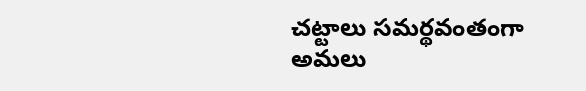చట్టాలు సమర్థవంతంగా అమలు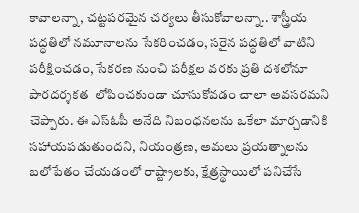కావాలన్నా, చట్టపరమైన చర్యలు తీసుకోవాలన్నా.. శాస్త్రీయ పద్ధతిలో నమూనాలను సేకరించడం, సరైన పద్ధతిలో వాటిని పరీక్షించడం, సేకరణ నుంచి పరీక్షల వరకు ప్రతి దశలోనూ పారదర్శకత  లోపించకుండా చూసుకోవడం చాలా అవసరమని చెప్పారు. ఈ ఎస్‌ఓపీ అనేది నిబంధనలను ఒకేలా మార్చడానికి సహాయపడుతుందని, నియంత్రణ, అమలు ప్రయత్నాలను బలోపేతం చేయడంలో రాష్ట్రాలకు, క్షేత్రస్థాయిలో పనిచేసే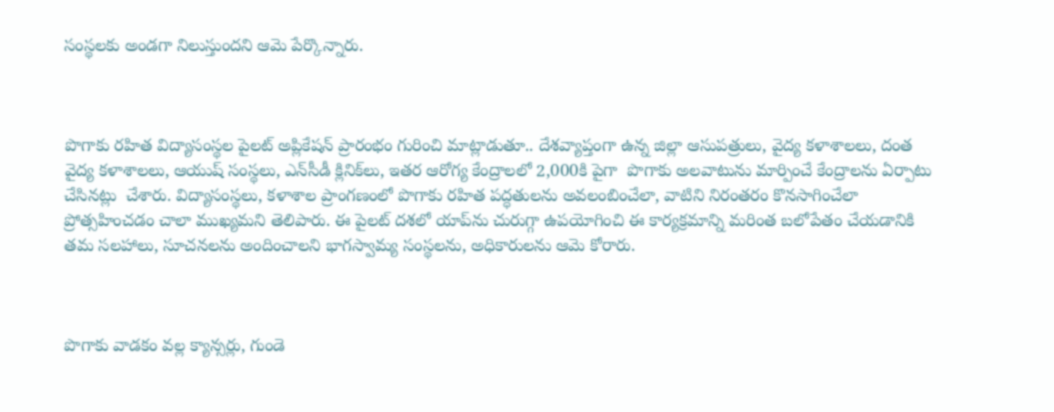సంస్థలకు అండగా నిలుస్తుందని ఆమె పేర్కొన్నారు.



పొగాకు రహిత విద్యాసంస్థల పైలట్ అప్లికేషన్ ప్రారంభం గురించి మాట్లాడుతూ.. దేశవ్యాప్తంగా ఉన్న జిల్లా ఆసుపత్రులు, వైద్య కళాశాలలు, దంత వైద్య కళాశాలలు, ఆయుష్ సంస్థలు, ఎన్‌సీడీ క్లినిక్‌లు, ఇతర ఆరోగ్య కేంద్రాలలో 2,000కి పైగా  పొగాకు అలవాటును మార్పించే కేంద్రాలను ఏర్పాటు చేసినట్లు  చేశారు. విద్యాసంస్థలు, కళాశాల ప్రాంగణంలో పొగాకు రహిత పద్ధతులను అవలంబించేలా, వాటిని నిరంతరం కొనసాగించేలా ప్రోత్సహించడం చాలా ముఖ్యమని తెలిపారు. ఈ పైలట్ దశలో యాప్‌ను చురుగ్గా ఉపయోగించి ఈ కార్యక్రమాన్ని మరింత బలోపేతం చేయడానికి తమ సలహాలు, సూచనలను అందించాలని భాగస్వామ్య సంస్థలను, అధికారులను ఆమె కోరారు.



పొగాకు వాడకం వల్ల క్యాన్సర్లు, గుండె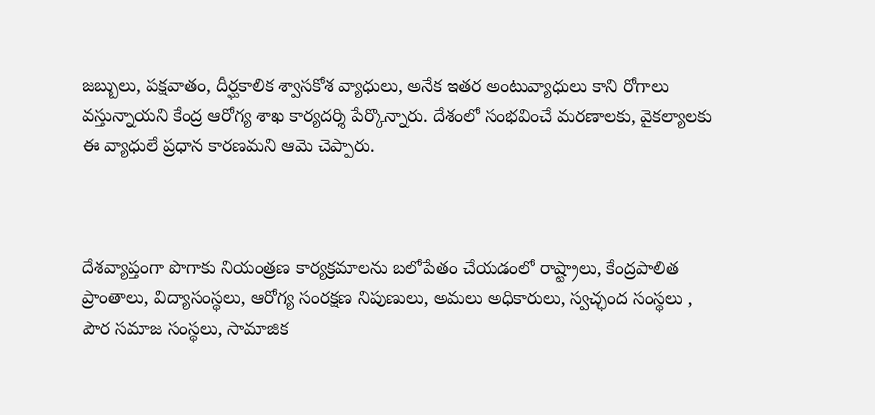జబ్బులు, పక్షవాతం, దీర్ఘకాలిక శ్వాసకోశ వ్యాధులు, అనేక ఇతర అంటువ్యాధులు కాని రోగాలు వస్తున్నాయని కేంద్ర ఆరోగ్య శాఖ కార్యదర్శి పేర్కొన్నారు. దేశంలో సంభవించే మరణాలకు, వైకల్యాలకు ఈ వ్యాధులే ప్రధాన కారణమని ఆమె చెప్పారు.



దేశవ్యాప్తంగా పొగాకు నియంత్రణ కార్యక్రమాలను బలోపేతం చేయడంలో రాష్ట్రాలు, కేంద్రపాలిత ప్రాంతాలు, విద్యాసంస్థలు, ఆరోగ్య సంరక్షణ నిపుణులు, అమలు అధికారులు, స్వచ్ఛంద సంస్థలు , పౌర సమాజ సంస్థలు, సామాజిక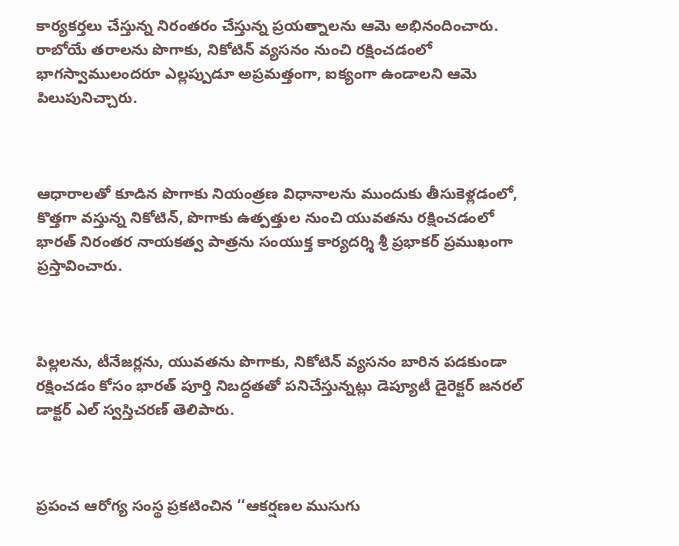కార్యకర్తలు చేస్తున్న నిరంతరం చేస్తున్న ప్రయత్నాలను ఆమె అభినందించారు. రాబోయే తరాలను పొగాకు, నికోటిన్ వ్యసనం నుంచి రక్షించడంలో భాగస్వాములందరూ ఎల్లప్పుడూ అప్రమత్తంగా, ఐక్యంగా ఉండాలని ఆమె పిలుపునిచ్చారు.



ఆధారాలతో కూడిన పొగాకు నియంత్రణ విధానాలను ముందుకు తీసుకెళ్లడంలో, కొత్తగా వస్తున్న నికోటిన్, పొగాకు ఉత్పత్తుల నుంచి యువతను రక్షించడంలో భారత్‌ నిరంతర నాయకత్వ పాత్రను సంయుక్త కార్యదర్శి శ్రీ ప్రభాకర్ ప్రముఖంగా ప్రస్తావించారు.



పిల్లలను, టీనేజర్లను, యువతను పొగాకు, నికోటిన్ వ్యసనం బారిన పడకుండా రక్షించడం కోసం భారత్‌ పూర్తి నిబద్ధతతో పనిచేస్తున్నట్లు డెప్యూటీ డైరెక్టర్ జనరల్ డాక్టర్ ఎల్ స్వస్తిచరణ్ తెలిపారు.



ప్రపంచ ఆరోగ్య సంస్థ ప్రకటించిన ‘‘ఆకర్షణల ముసుగు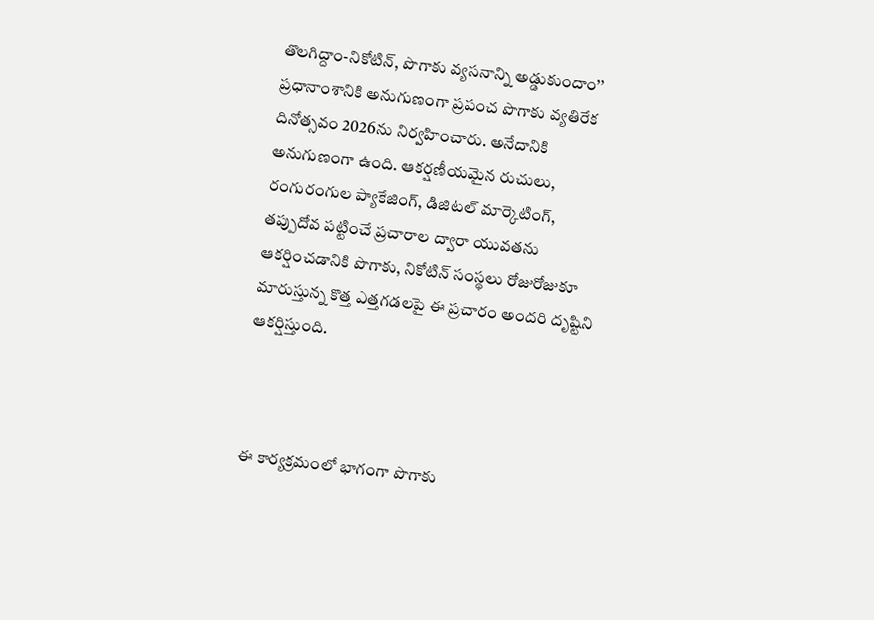తొలగిద్దాం-నికోటిన్, పొగాకు వ్యసనాన్ని అడ్డుకుందాం’’ ప్రధానాంశానికి అనుగుణంగా ప్రపంచ పొగాకు వ్యతిరేక దినోత్సవం 2026ను నిర్వహించారు. అనేదానికి అనుగుణంగా ఉంది. ఆకర్షణీయమైన రుచులు, రంగురంగుల ప్యాకేజింగ్, డిజిటల్ మార్కెటింగ్, తప్పుదోవ పట్టించే ప్రచారాల ద్వారా యువతను ఆకర్షించడానికి పొగాకు, నికోటిన్ సంస్థలు రోజురోజుకూ మారుస్తున్న కొత్త ఎత్తగడలపై ఈ ప్రచారం అందరి దృష్టిని ఆకర్షిస్తుంది.



ఈ కార్యక్రమంలో భాగంగా పొగాకు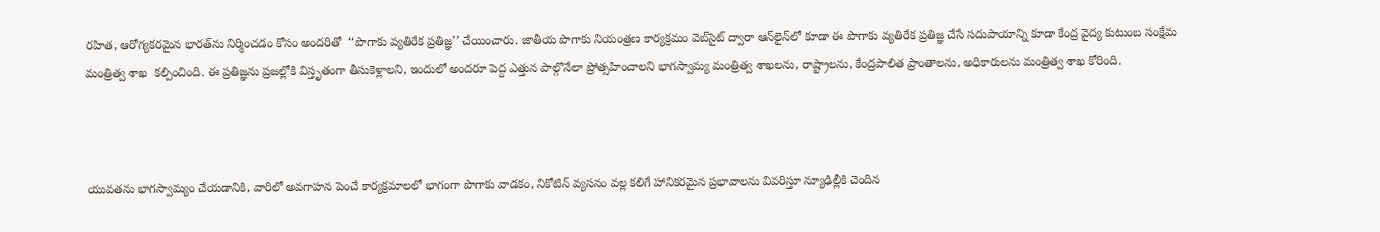రహిత, ఆరోగ్యకరమైన భారత్‌ను నిర్మించడం కోసం అందరితో  ‘‘పొగాకు వ్యతిరేక ప్రతిజ్ఞ’’ చేయించారు. జాతీయ పొగాకు నియంత్రణ కార్యక్రమం వెబ్‌సైట్ ద్వారా ఆన్‌లైన్‌లో కూడా ఈ పొగాకు వ్యతిరేక ప్రతిజ్ఞ చేసే సదుపాయాన్ని కూడా కేంద్ర వైద్య కుటుంబ సంక్షేమ మంత్రిత్వ శాఖ  కల్పించింది. ఈ ప్రతిజ్ఞను ప్రజల్లోకి విస్తృతంగా తీసుకెళ్లాలని, ఇందులో అందరూ పెద్ద ఎత్తున పాల్గొనేలా ప్రోత్సహించాలని భాగస్వామ్య మంత్రిత్వ శాఖలను, రాష్ట్రాలను, కేంద్రపాలిత ప్రాంతాలను, అధికారులను మంత్రిత్వ శాఖ కోరింది.



యువతను భాగస్వామ్యం చేయడానికి, వారిలో అవగాహన పెంచే కార్యక్రమాలలో భాగంగా పొగాకు వాడకం, నికోటిన్ వ్యసనం వల్ల కలిగే హానికరమైన ప్రభావాలను వివరిస్తూ న్యూఢిల్లీకి చెందిన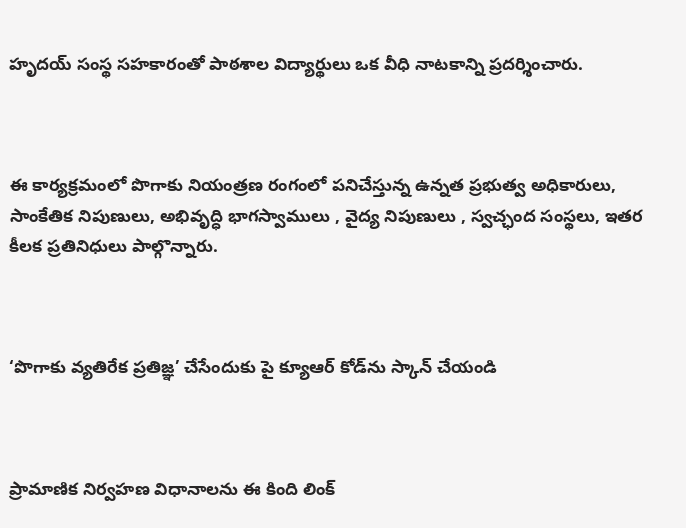హృదయ్‌ సంస్థ సహకారంతో పాఠశాల విద్యార్థులు ఒక వీధి నాటకాన్ని ప్రదర్శించారు.



ఈ కార్యక్రమంలో పొగాకు నియంత్రణ రంగంలో పనిచేస్తున్న ఉన్నత ప్రభుత్వ అధికారులు, సాంకేతిక నిపుణులు, అభివృద్ధి భాగస్వాములు , వైద్య నిపుణులు , స్వచ్ఛంద సంస్థలు, ఇతర కీలక ప్రతినిధులు పాల్గొన్నారు.



‘పొగాకు వ్యతిరేక ప్రతిజ్ఞ’ చేసేందుకు పై క్యూఆర్‌ కోడ్‌ను స్కాన్‌ చేయండి



ప్రామాణిక నిర్వహణ విధానాలను ఈ కింది లింక్‌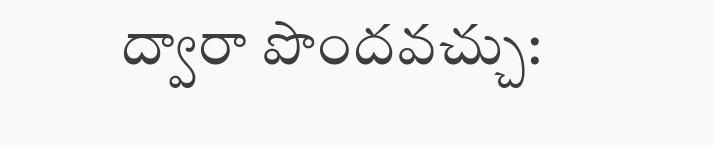ద్వారా పొందవచ్చు: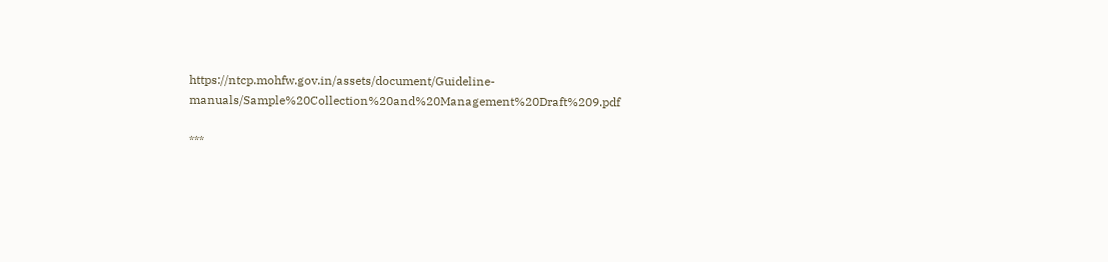https://ntcp.mohfw.gov.in/assets/document/Guideline-manuals/Sample%20Collection%20and%20Management%20Draft%209.pdf

***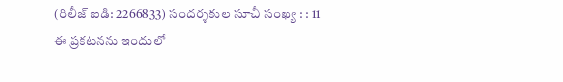(రిలీజ్ ఐడి: 2266833) సందర్శకుల సూచీ సంఖ్య : : 11
ఈ ప్రకటనను ఇందులో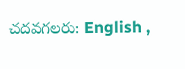చదవగలరు: English ,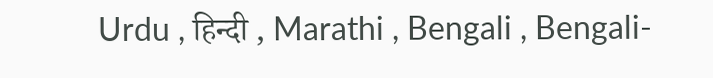Urdu , हिन्दी , Marathi , Bengali , Bengali-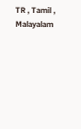TR , Tamil , Malayalam